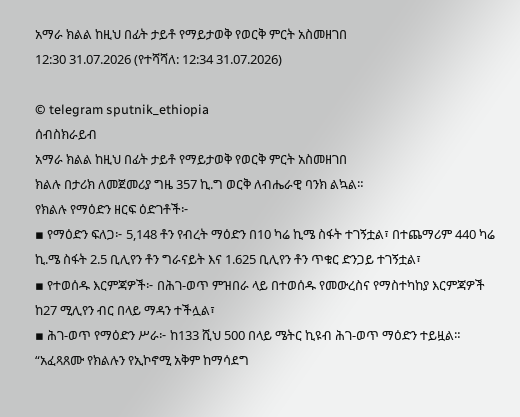አማራ ክልል ከዚህ በፊት ታይቶ የማይታወቅ የወርቅ ምርት አስመዘገበ
12:30 31.07.2026 (የተሻሻለ: 12:34 31.07.2026)

© telegram sputnik_ethiopia
ሰብስክራይብ
አማራ ክልል ከዚህ በፊት ታይቶ የማይታወቅ የወርቅ ምርት አስመዘገበ
ክልሉ በታሪክ ለመጀመሪያ ግዜ 357 ኪ.ግ ወርቅ ለብሔራዊ ባንክ ልኳል።
የክልሉ የማዕድን ዘርፍ ዕድገቶች፦
▪ የማዕድን ፍለጋ፦ 5,148 ቶን የብረት ማዕድን በ10 ካሬ ኪሜ ስፋት ተገኝቷል፣ በተጨማሪም 440 ካሬ ኪ.ሜ ስፋት 2.5 ቢሊየን ቶን ግራናይት እና 1.625 ቢሊየን ቶን ጥቁር ድንጋይ ተገኝቷል፣
▪ የተወሰዱ እርምጃዎች፦ በሕገ-ወጥ ምዝበራ ላይ በተወሰዱ የመውረስና የማስተካከያ እርምጃዎች ከ27 ሚሊየን ብር በላይ ማዳን ተችሏል፣
▪ ሕገ-ወጥ የማዕድን ሥራ፦ ከ133 ሺህ 500 በላይ ሜትር ኪዩብ ሕገ-ወጥ ማዕድን ተይዟል።
“አፈጻጸሙ የክልሉን የኢኮኖሚ አቅም ከማሳደግ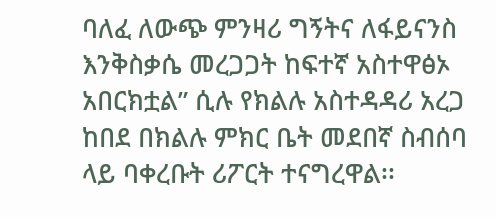ባለፈ ለውጭ ምንዛሪ ግኝትና ለፋይናንስ እንቅስቃሴ መረጋጋት ከፍተኛ አስተዋፅኦ አበርክቷል” ሲሉ የክልሉ አስተዳዳሪ አረጋ ከበደ በክልሉ ምክር ቤት መደበኛ ስብሰባ ላይ ባቀረቡት ሪፖርት ተናግረዋል፡፡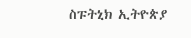ስፑትኒክ ኢትዮጵያ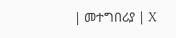| መተግበሪያ | X